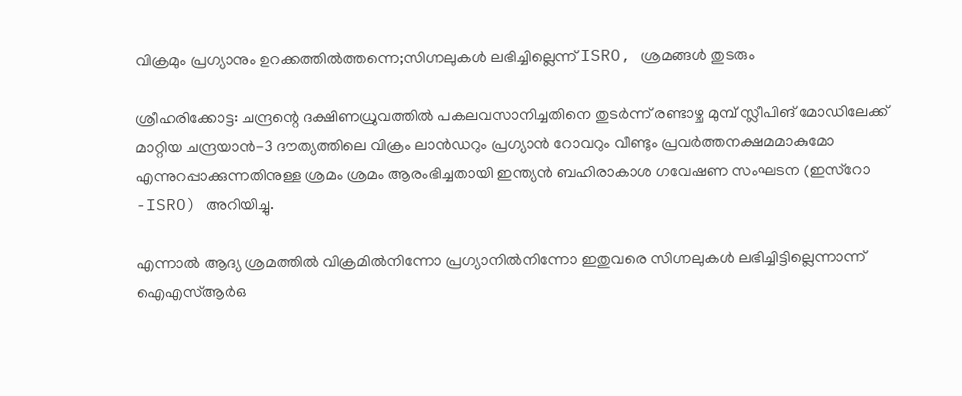വിക്രമും പ്രഗ്യാനും ഉറക്കത്തില്‍ത്തന്നെ;സിഗ്നലുകൾ ലഭിച്ചില്ലെന്ന് ISRO, ശ്രമങ്ങൾ തുടരും

ശ്രീഹരിക്കോട്ട: ചന്ദ്രന്റെ ദക്ഷിണധ്രുവത്തില്‍ പകലവസാനിച്ചതിനെ തുടര്‍ന്ന് രണ്ടാഴ്ച മുമ്പ് സ്ലീപിങ് മോഡിലേക്ക് മാറ്റിയ ചന്ദ്രയാന്‍-3 ദൗത്യത്തിലെ വിക്രം ലാന്‍ഡറും പ്രഗ്യാന്‍ റോവറും വീണ്ടും പ്രവര്‍ത്തനക്ഷമമാകുമോ എന്നുറപ്പാക്കുന്നതിനുള്ള ശ്രമം ശ്രമം ആരംഭിച്ചതായി ഇന്ത്യന്‍ ബഹിരാകാശ ഗവേഷണ സംഘടന (ഇസ്‌റോ -ISRO) അറിയിച്ചു.

എന്നാല്‍ ആദ്യ ശ്രമത്തില്‍ വിക്രമില്‍നിന്നോ പ്രഗ്യാനില്‍നിന്നോ ഇതുവരെ സിഗ്നലുകള്‍ ലഭിച്ചിട്ടില്ലെന്നാന്ന് ഐഎസ്ആര്‍ഒ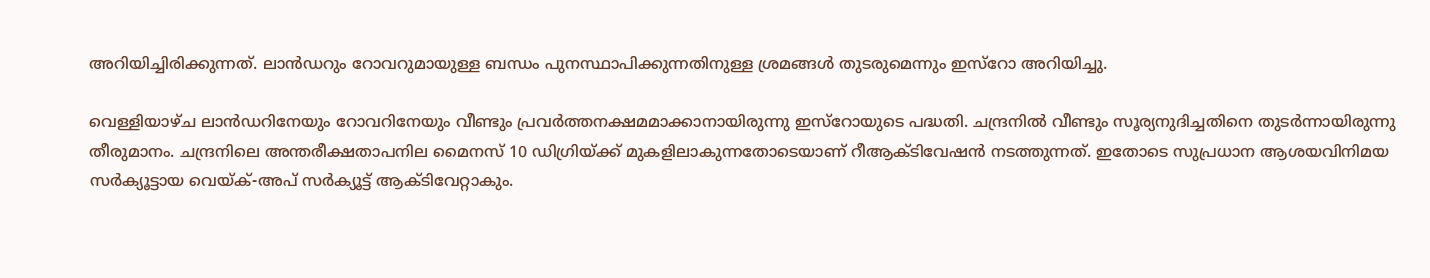അറിയിച്ചിരിക്കുന്നത്. ലാന്‍ഡറും റോവറുമായുള്ള ബന്ധം പുനസ്ഥാപിക്കുന്നതിനുള്ള ശ്രമങ്ങള്‍ തുടരുമെന്നും ഇസ്‌റോ അറിയിച്ചു.

വെള്ളിയാഴ്ച ലാന്‍ഡറിനേയും റോവറിനേയും വീണ്ടും പ്രവര്‍ത്തനക്ഷമമാക്കാനായിരുന്നു ഇസ്‌റോയുടെ പദ്ധതി. ചന്ദ്രനില്‍ വീണ്ടും സൂര്യനുദിച്ചതിനെ തുടര്‍ന്നായിരുന്നു തീരുമാനം. ചന്ദ്രനിലെ അന്തരീക്ഷതാപനില മൈനസ് 10 ഡിഗ്രിയ്ക്ക് മുകളിലാകുന്നതോടെയാണ് റീആക്ടിവേഷന്‍ നടത്തുന്നത്. ഇതോടെ സുപ്രധാന ആശയവിനിമയ സര്‍ക്യൂട്ടായ വെയ്ക്-അപ് സര്‍ക്യൂട്ട് ആക്ടിവേറ്റാകും.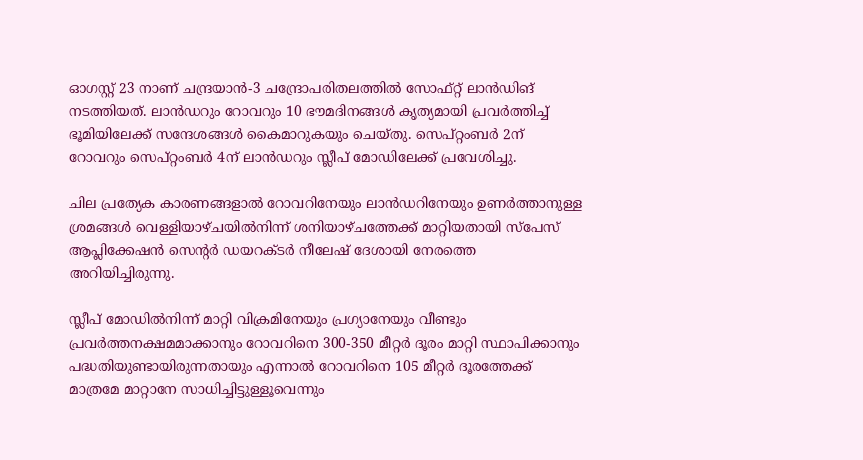ഓഗസ്റ്റ് 23 നാണ് ചന്ദ്രയാന്‍-3 ചന്ദ്രോപരിതലത്തില്‍ സോഫ്റ്റ് ലാന്‍ഡിങ് നടത്തിയത്. ലാന്‍ഡറും റോവറും 10 ഭൗമദിനങ്ങള്‍ കൃത്യമായി പ്രവര്‍ത്തിച്ച് ഭൂമിയിലേക്ക് സന്ദേശങ്ങള്‍ കൈമാറുകയും ചെയ്തു. സെപ്റ്റംബര്‍ 2ന് റോവറും സെപ്റ്റംബര്‍ 4ന് ലാന്‍ഡറും സ്ലീപ് മോഡിലേക്ക് പ്രവേശിച്ചു.

ചില പ്രത്യേക കാരണങ്ങളാല്‍ റോവറിനേയും ലാന്‍ഡറിനേയും ഉണര്‍ത്താനുള്ള ശ്രമങ്ങള്‍ വെള്ളിയാഴ്ചയില്‍നിന്ന് ശനിയാഴ്ചത്തേക്ക് മാറ്റിയതായി സ്‌പേസ് ആപ്ലിക്കേഷന്‍ സെന്റര്‍ ഡയറക്ടര്‍ നീലേഷ് ദേശായി നേരത്തെ അറിയിച്ചിരുന്നു.

സ്ലീപ് മോഡില്‍നിന്ന് മാറ്റി വിക്രമിനേയും പ്രഗ്യാനേയും വീണ്ടും പ്രവര്‍ത്തനക്ഷമമാക്കാനും റോവറിനെ 300-350 മീറ്റര്‍ ദൂരം മാറ്റി സ്ഥാപിക്കാനും പദ്ധതിയുണ്ടായിരുന്നതായും എന്നാല്‍ റോവറിനെ 105 മീറ്റര്‍ ദൂരത്തേക്ക് മാത്രമേ മാറ്റാനേ സാധിച്ചിട്ടുള്ളൂവെന്നും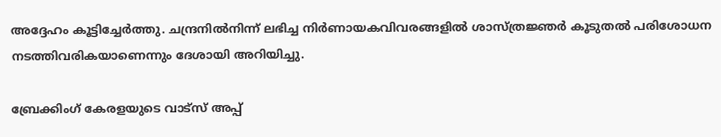അദ്ദേഹം കൂട്ടിച്ചേര്‍ത്തു. ചന്ദ്രനില്‍നിന്ന് ലഭിച്ച നിര്‍ണായകവിവരങ്ങളില്‍ ശാസ്ത്രജ്ഞര്‍ കൂടുതല്‍ പരിശോധന നടത്തിവരികയാണെന്നും ദേശായി അറിയിച്ചു.

ബ്രേക്കിംഗ് കേരളയുടെ വാട്സ് അപ്പ്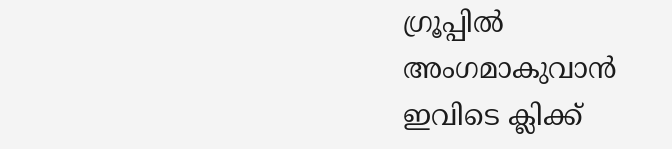ഗ്രൂപ്പിൽ അംഗമാകുവാൻ ഇവിടെ ക്ലിക്ക്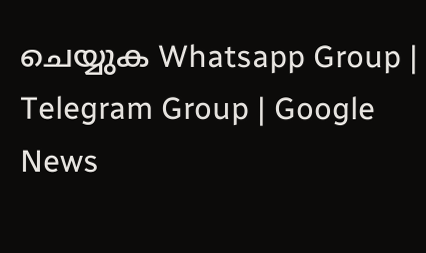ചെയ്യുക Whatsapp Group | Telegram Group | Google News